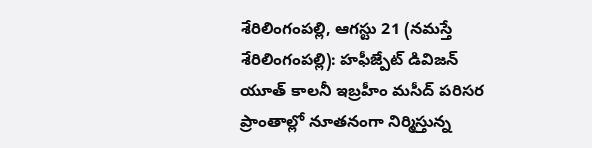శేరిలింగంపల్లి, ఆగస్టు 21 (నమస్తే శేరిలింగంపల్లి): హఫీజ్పేట్ డివిజన్ యూత్ కాలనీ ఇబ్రహీం మసీద్ పరిసర ప్రాంతాల్లో నూతనంగా నిర్మిస్తున్న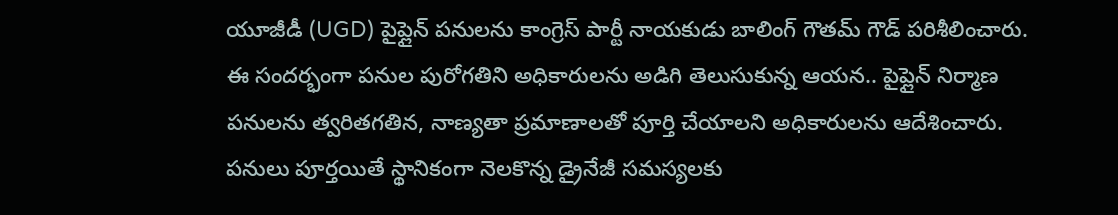యూజీడీ (UGD) పైప్లైన్ పనులను కాంగ్రెస్ పార్టీ నాయకుడు బాలింగ్ గౌతమ్ గౌడ్ పరిశీలించారు. ఈ సందర్భంగా పనుల పురోగతిని అధికారులను అడిగి తెలుసుకున్న ఆయన.. పైప్లైన్ నిర్మాణ పనులను త్వరితగతిన, నాణ్యతా ప్రమాణాలతో పూర్తి చేయాలని అధికారులను ఆదేశించారు. పనులు పూర్తయితే స్థానికంగా నెలకొన్న డ్రైనేజీ సమస్యలకు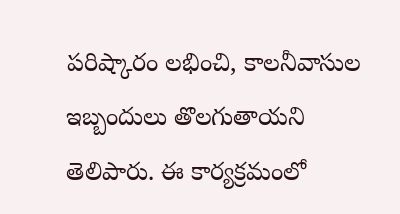పరిష్కారం లభించి, కాలనీవాసుల ఇబ్బందులు తొలగుతాయని తెలిపారు. ఈ కార్యక్రమంలో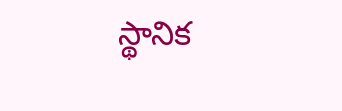స్థానిక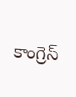కాంగ్రెస్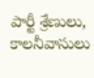పార్టీ శ్రేణులు, కాలనీవాసులు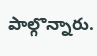పాల్గొన్నారు.